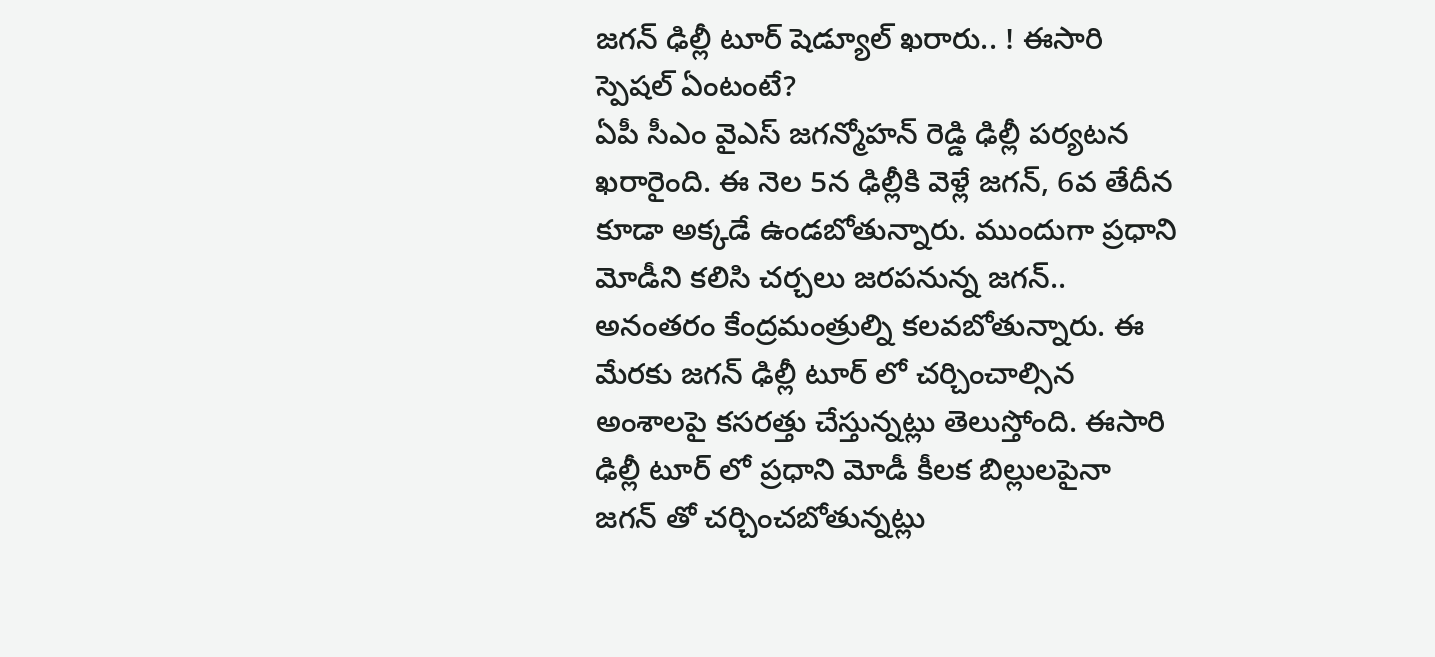జగన్ ఢిల్లీ టూర్ షెడ్యూల్ ఖరారు.. ! ఈసారి స్పెషల్ ఏంటంటే?
ఏపీ సీఎం వైఎస్ జగన్మోహన్ రెడ్డి ఢిల్లీ పర్యటన ఖరారైంది. ఈ నెల 5న ఢిల్లీకి వెళ్లే జగన్, 6వ తేదీన కూడా అక్కడే ఉండబోతున్నారు. ముందుగా ప్రధాని మోడీని కలిసి చర్చలు జరపనున్న జగన్.. అనంతరం కేంద్రమంత్రుల్ని కలవబోతున్నారు. ఈ మేరకు జగన్ ఢిల్లీ టూర్ లో చర్చించాల్సిన అంశాలపై కసరత్తు చేస్తున్నట్లు తెలుస్తోంది. ఈసారి ఢిల్లీ టూర్ లో ప్రధాని మోడీ కీలక బిల్లులపైనా జగన్ తో చర్చించబోతున్నట్లు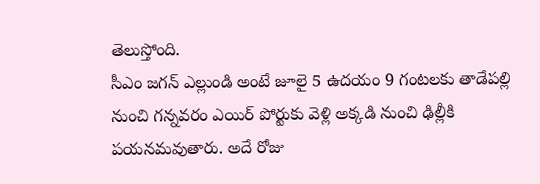తెలుస్తోంది.
సీఎం జగన్ ఎల్లుండి అంటే జూలై 5 ఉదయం 9 గంటలకు తాడేపల్లి నుంచి గన్నవరం ఎయిర్ పోర్టుకు వెళ్లి అక్కడి నుంచి ఢిల్లీకి పయనమవుతారు. అదే రోజు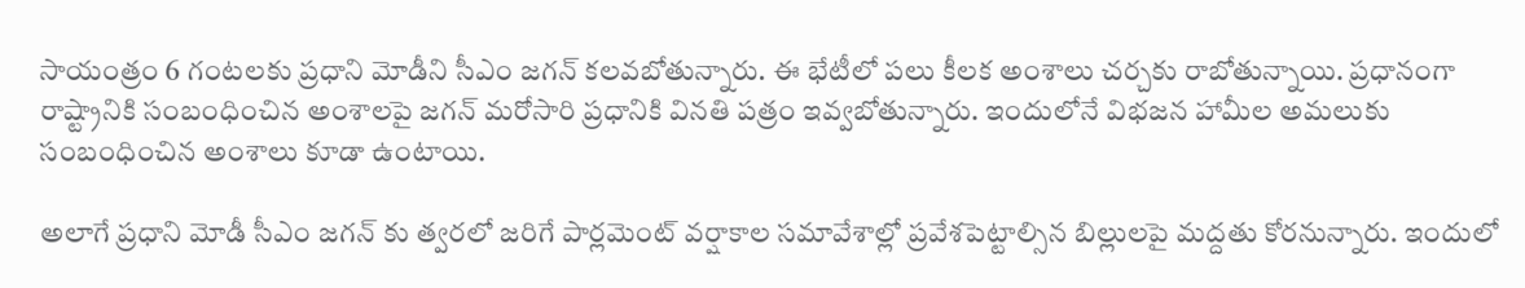సాయంత్రం 6 గంటలకు ప్రధాని మోడీని సీఎం జగన్ కలవబోతున్నారు. ఈ భేటీలో పలు కీలక అంశాలు చర్చకు రాబోతున్నాయి. ప్రధానంగా రాష్ట్రానికి సంబంధించిన అంశాలపై జగన్ మరోసారి ప్రధానికి వినతి పత్రం ఇవ్వబోతున్నారు. ఇందులోనే విభజన హామీల అమలుకు సంబంధించిన అంశాలు కూడా ఉంటాయి.

అలాగే ప్రధాని మోడీ సీఎం జగన్ కు త్వరలో జరిగే పార్లమెంట్ వర్షాకాల సమావేశాల్లో ప్రవేశపెట్టాల్సిన బిల్లులపై మద్దతు కోరనున్నారు. ఇందులో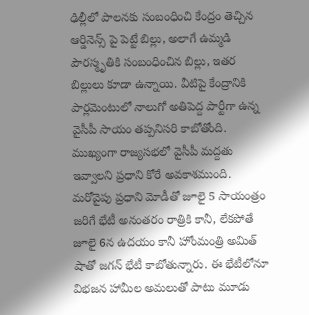ఢిల్లీలో పాలనకు సంబంధించి కేంద్రం తెచ్చిన ఆర్డినెన్స్ పై పెట్టే బిల్లు, అలాగే ఉమ్మడి పౌరస్మృతికి సంబంధించిన బిల్లు, ఇతర బిల్లులు కూడా ఉన్నాయి. వీటిపై కేంద్రానికి పార్లమెంటులో నాలుగో అతిపెద్ద పార్టీగా ఉన్న వైసీపీ సాయం తప్పనిసరి కాబోతోంది. ముఖ్యంగా రాజ్యసభలో వైసీపీ మద్దతు ఇవ్వాలని ప్రధాని కోరే అవకాశముంది.
మరోవైపు ప్రధాని మోడీతో జూలై 5 సాయంత్రం జరిగే భేటీ అనంతరం రాత్రికి కానీ, లేకపోతే జూలై 6న ఉదయం కానీ హోంమంత్రి అమిత్ షాతో జగన్ భేటీ కాబోతున్నారు. ఈ భేటీలోనూ విభజన హామీల అమలుతో పాటు మూడు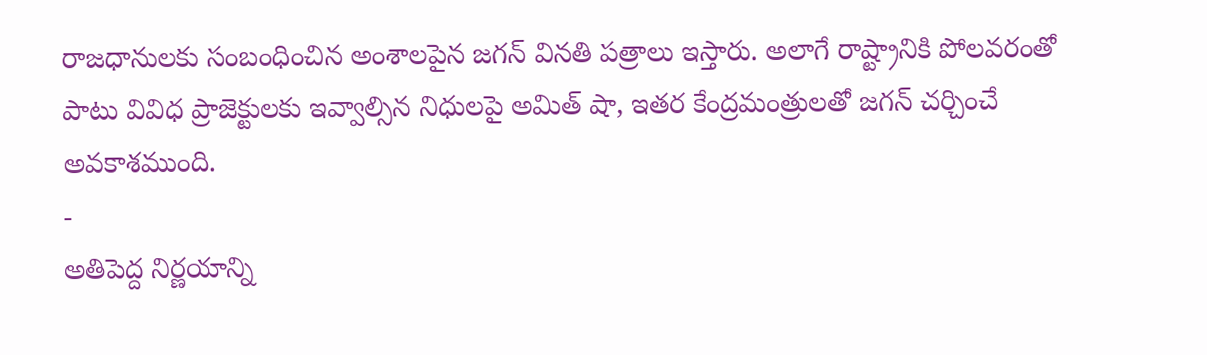రాజధానులకు సంబంధించిన అంశాలపైన జగన్ వినతి పత్రాలు ఇస్తారు. అలాగే రాష్ట్రానికి పోలవరంతో పాటు వివిధ ప్రాజెక్టులకు ఇవ్వాల్సిన నిధులపై అమిత్ షా, ఇతర కేంద్రమంత్రులతో జగన్ చర్చించే అవకాశముంది.
-
అతిపెద్ద నిర్ణయాన్ని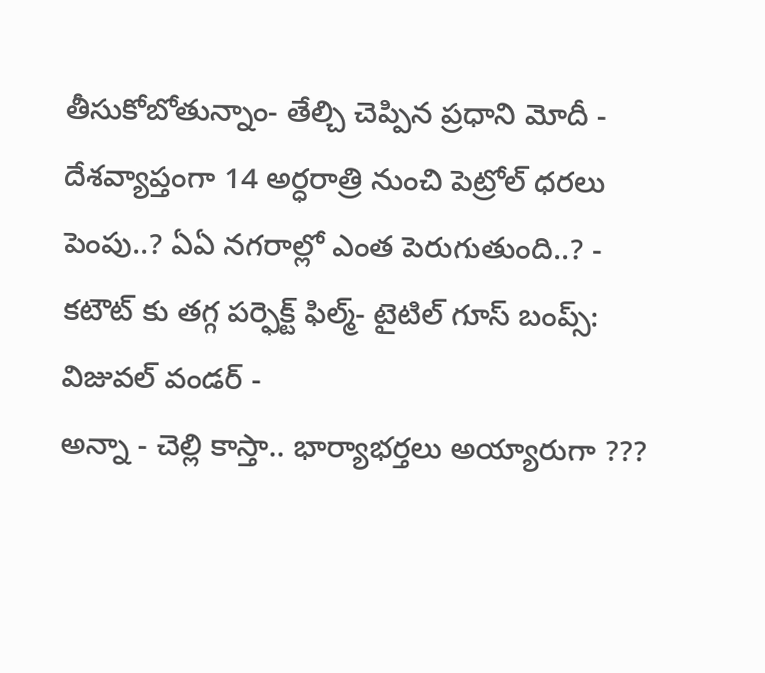తీసుకోబోతున్నాం- తేల్చి చెప్పిన ప్రధాని మోదీ -
దేశవ్యాప్తంగా 14 అర్ధరాత్రి నుంచి పెట్రోల్ ధరలు పెంపు..? ఏఏ నగరాల్లో ఎంత పెరుగుతుంది..? -
కటౌట్ కు తగ్గ పర్ఫెక్ట్ ఫిల్మ్- టైటిల్ గూస్ బంప్స్: విజువల్ వండర్ -
అన్నా - చెల్లి కాస్తా.. భార్యాభర్తలు అయ్యారుగా ???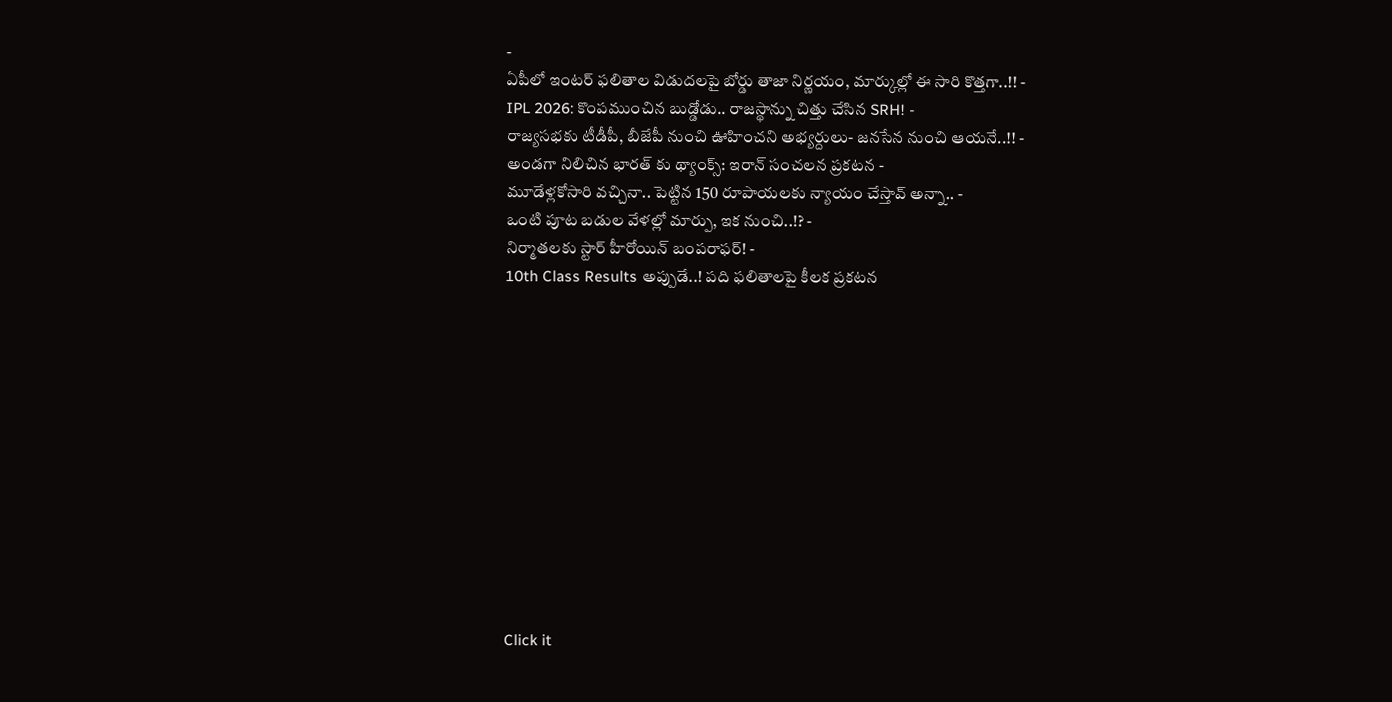-
ఏపీలో ఇంటర్ ఫలితాల విడుదలపై బోర్డు తాజా నిర్ణయం, మార్కుల్లో ఈ సారి కొత్తగా..!! -
IPL 2026: కొంపముంచిన బుడ్డోడు.. రాజస్థాన్ను చిత్తు చేసిన SRH! -
రాజ్యసభకు టీడీపీ, బీజేపీ నుంచి ఊహించని అభ్యర్దులు- జనసేన నుంచి ఆయనే..!! -
అండగా నిలిచిన భారత్ కు థ్యాంక్స్: ఇరాన్ సంచలన ప్రకటన -
మూడేళ్లకోసారి వచ్చినా.. పెట్టిన 150 రూపాయలకు న్యాయం చేస్తావ్ అన్నా.. -
ఒంటి పూట బడుల వేళల్లో మార్పు, ఇక నుంచి..!? -
నిర్మాతలకు స్టార్ హీరోయిన్ బంపరాఫర్! -
10th Class Results అప్పుడే..! పది ఫలితాలపై కీలక ప్రకటన












Click it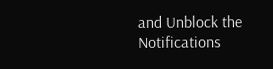and Unblock the Notifications